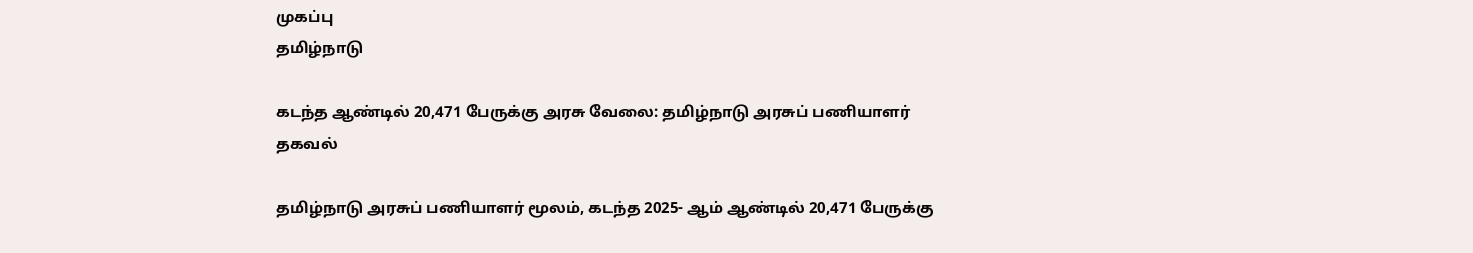முகப்பு
தமிழ்நாடு

கடந்த ஆண்டில் 20,471 பேருக்கு அரசு வேலை: தமிழ்நாடு அரசுப் பணியாளர் தகவல்

தமிழ்நாடு அரசுப் பணியாளர் மூலம், கடந்த 2025- ஆம் ஆண்டில் 20,471 பேருக்கு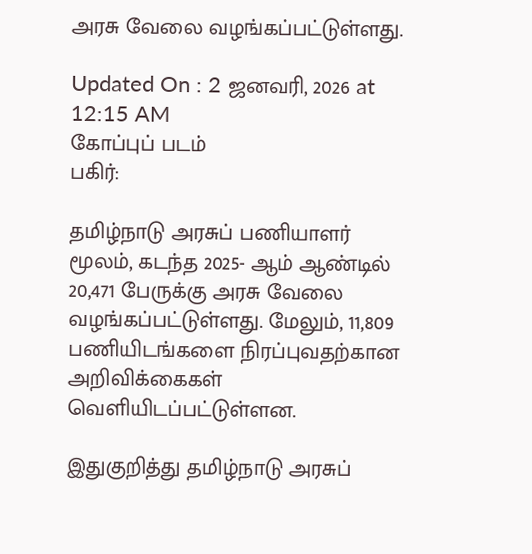அரசு வேலை வழங்கப்பட்டுள்ளது.

Updated On : 2 ஜனவரி, 2026 at 12:15 AM
கோப்புப் படம்
பகிர்:

தமிழ்நாடு அரசுப் பணியாளர் மூலம், கடந்த 2025- ஆம் ஆண்டில் 20,471 பேருக்கு அரசு வேலை வழங்கப்பட்டுள்ளது. மேலும், 11,809 பணியிடங்களை நிரப்புவதற்கான அறிவிக்கைகள் வெளியிடப்பட்டுள்ளன.

இதுகுறித்து தமிழ்நாடு அரசுப்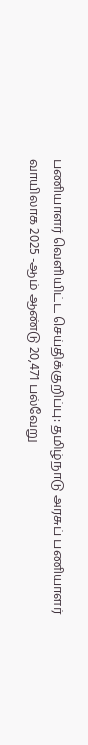பணியாளர் வெளியிட்ட செய்திக்குறிப்பு: தமிழ்நாடு அரசுப் பணியாளர் வாயிலாக 2025 -ஆம் ஆண்டு 20,471 பல்வேறு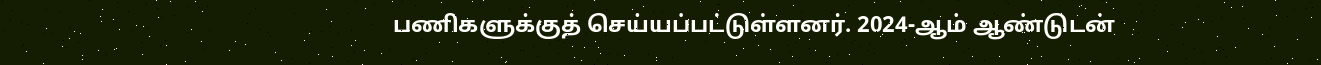பணிகளுக்குத் செய்யப்பட்டுள்ளனர். 2024-ஆம் ஆண்டுடன்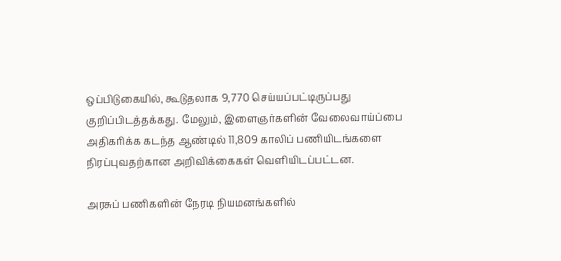ஒப்பிடுகையில், கூடுதலாக 9,770 செய்யப்பட்டிருப்பது குறிப்பிடத்தக்கது. மேலும், இளைஞர்களின் வேலைவாய்ப்பை அதிகரிக்க கடந்த ஆண்டில் 11,809 காலிப் பணியிடங்களை நிரப்புவதற்கான அறிவிக்கைகள் வெளியிடப்பட்டன.

அரசுப் பணிகளின் நேரடி நியமனங்களில்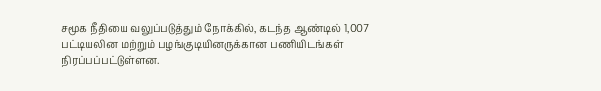சமூக நீதியை வலுப்படுத்தும் நோக்கில், கடந்த ஆண்டில் 1,007 பட்டியலின மற்றும் பழங்குடியினருக்கான பணியிடங்கள் நிரப்பப்பட்டுள்ளன.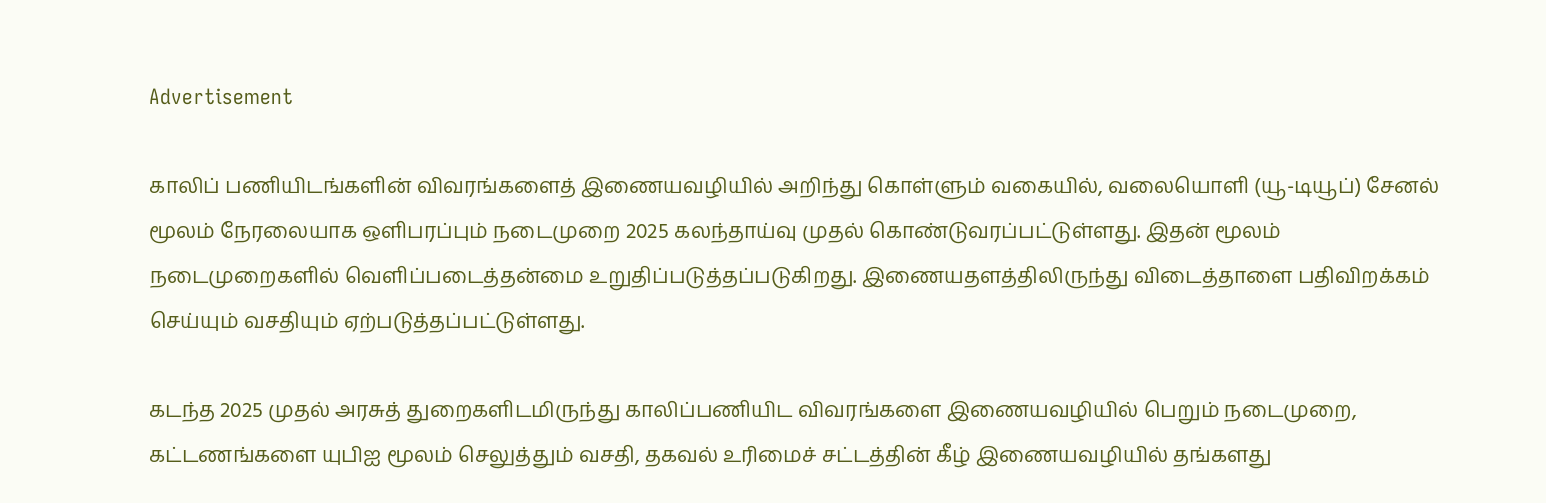Advertisement

காலிப் பணியிடங்களின் விவரங்களைத் இணையவழியில் அறிந்து கொள்ளும் வகையில், வலையொளி (யூ-டியூப்) சேனல் மூலம் நேரலையாக ஒளிபரப்பும் நடைமுறை 2025 கலந்தாய்வு முதல் கொண்டுவரப்பட்டுள்ளது. இதன் மூலம் நடைமுறைகளில் வெளிப்படைத்தன்மை உறுதிப்படுத்தப்படுகிறது. இணையதளத்திலிருந்து விடைத்தாளை பதிவிறக்கம் செய்யும் வசதியும் ஏற்படுத்தப்பட்டுள்ளது.

கடந்த 2025 முதல் அரசுத் துறைகளிடமிருந்து காலிப்பணியிட விவரங்களை இணையவழியில் பெறும் நடைமுறை, கட்டணங்களை யுபிஐ மூலம் செலுத்தும் வசதி, தகவல் உரிமைச் சட்டத்தின் கீழ் இணையவழியில் தங்களது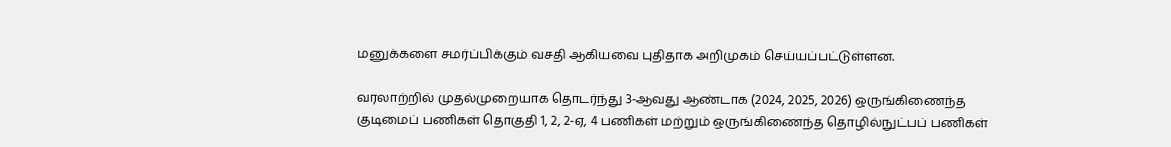மனுக்களை சமர்ப்பிக்கும் வசதி ஆகியவை புதிதாக அறிமுகம் செய்யப்பட்டுள்ளன.

வரலாற்றில் முதல்முறையாக தொடர்ந்து 3-ஆவது ஆண்டாக (2024, 2025, 2026) ஒருங்கிணைந்த குடிமைப் பணிகள் தொகுதி 1, 2, 2-ஏ, 4 பணிகள் மற்றும் ஒருங்கிணைந்த தொழில்நுட்பப் பணிகள்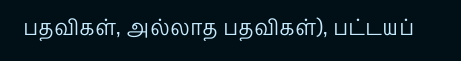பதவிகள், அல்லாத பதவிகள்), பட்டயப்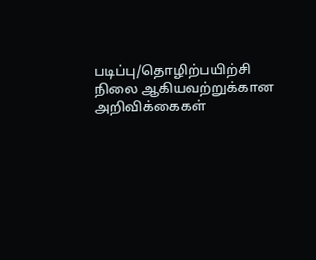படிப்பு/தொழிற்பயிற்சி நிலை ஆகியவற்றுக்கான அறிவிக்கைகள்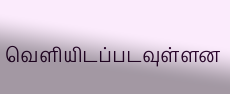வெளியிடப்படவுள்ளன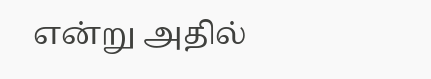என்று அதில்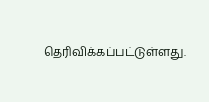தெரிவிக்கப்பட்டுள்ளது.